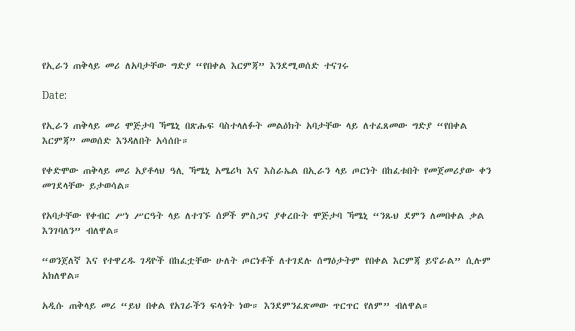የኢራን ጠቅላይ መሪ ለአባታቸው ግድያ “የበቀል እርምጃ” እንደሚወሰድ ተናገሩ

Date:

የኢራን ጠቅላይ መሪ ሞጅታባ ኻሜኒ በጽሑፍ ባስተላለፉት መልዕክት አባታቸው ላይ ለተፈጸመው ግድያ “የበቀል እርምጃ” መወሰድ እንዳለበት አሳሰቡ።

የቀድሞው ጠቅላይ መሪ አያቶላህ ዓሊ ኻሜኒ አሜሪካ እና እስራኤል በኢራን ላይ ጦርነት በከፈቱበት የመጀመሪያው ቀን መገደላቸው ይታወሳል።

የአባታቸው የቀብር ሥነ ሥርዓት ላይ ለተገኙ ሰዎች ምስጋና ያቀረቡት ሞጅታባ ኻሜኒ “ንጹህ ደምን ለመበቀል ቃል እንገባለን” ብለዋል።

“ወንጀለኛ እና የተዋረዱ ገዳዮች በከፈቷቸው ሁለት ጦርነቶች ለተገደሉ ሰማዕታትም የበቀል እርምጃ ይኖራል” ሲሉም አክለዋል።

አዲሱ ጠቅላይ መሪ “ይህ በቀል የአገራችን ፍላጎት ነው። እንደምንፈጽመው ጥርጥር የለም” ብለዋል።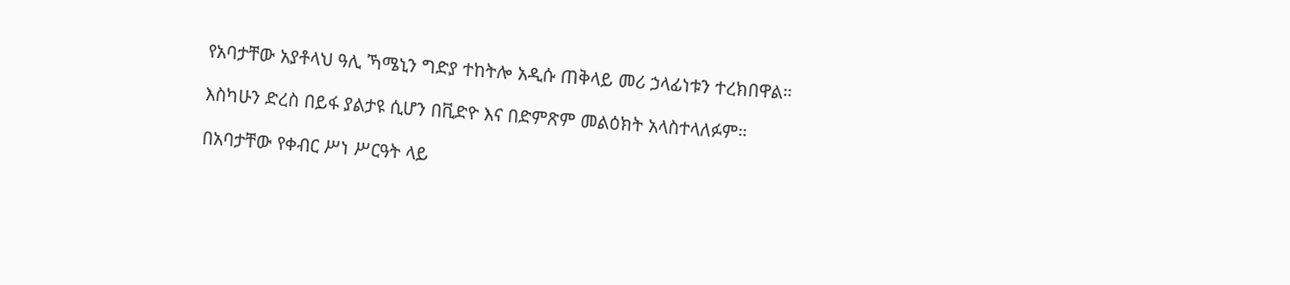የአባታቸው አያቶላህ ዓሊ ኻሜኒን ግድያ ተከትሎ አዲሱ ጠቅላይ መሪ ኃላፊነቱን ተረክበዋል።

እስካሁን ድረስ በይፋ ያልታዩ ሲሆን በቪድዮ እና በድምጽም መልዕክት አላስተላለፉም።

በአባታቸው የቀብር ሥነ ሥርዓት ላይ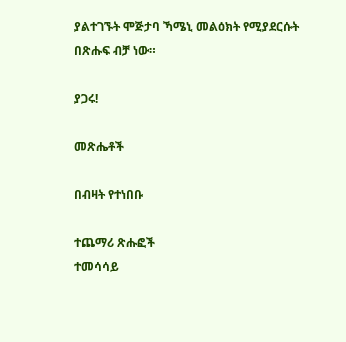ያልተገኙት ሞጅታባ ኻሜኒ መልዕክት የሚያደርሱት በጽሑፍ ብቻ ነው።

ያጋሩ!

መጽሔቶች

በብዛት የተነበቡ

ተጨማሪ ጽሑፎች
ተመሳሳይ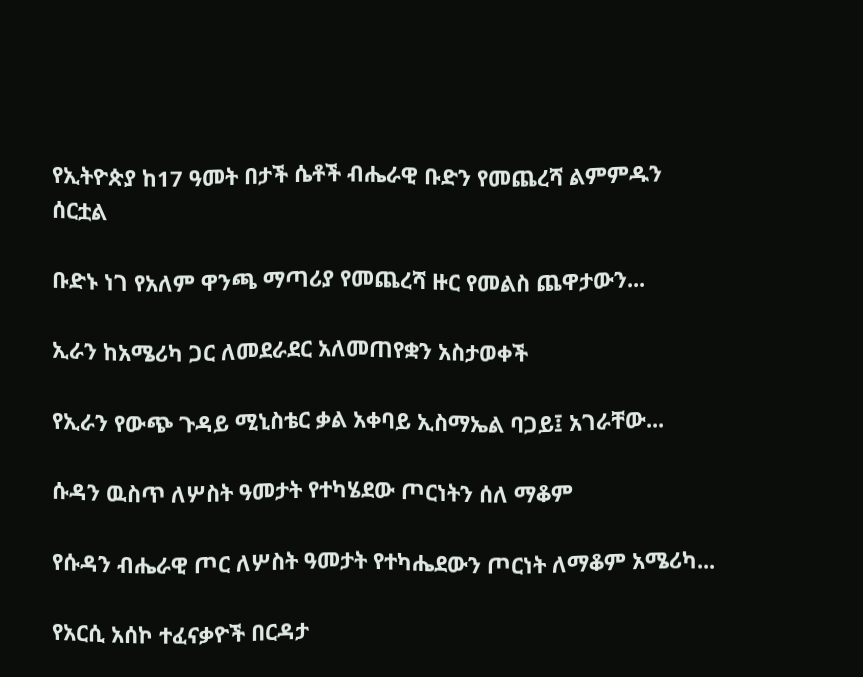የኢትዮጵያ ከ17 ዓመት በታች ሴቶች ብሔራዊ ቡድን የመጨረሻ ልምምዱን ሰርቷል

ቡድኑ ነገ የአለም ዋንጫ ማጣሪያ የመጨረሻ ዙር የመልስ ጨዋታውን...

ኢራን ከአሜሪካ ጋር ለመደራደር አለመጠየቋን አስታወቀች

የኢራን የውጭ ጉዳይ ሚኒስቴር ቃል አቀባይ ኢስማኤል ባጋይ፤ አገራቸው...

ሱዳን ዉስጥ ለሦስት ዓመታት የተካሄደው ጦርነትን ሰለ ማቆም

የሱዳን ብሔራዊ ጦር ለሦስት ዓመታት የተካሔደውን ጦርነት ለማቆም አሜሪካ...

የአርሲ አሰኮ ተፈናቃዮች በርዳታ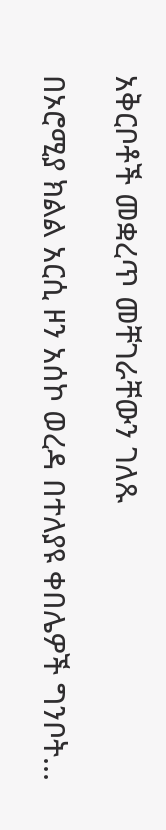አቅርቦቶች መቋረጥ መቸገራቸውን ገለጹ

በኦሮሚያ ክልል አርሲ ዞን አሰኮ ወረዳ በተለያዩ ቀበሌዎች ግንቦት...